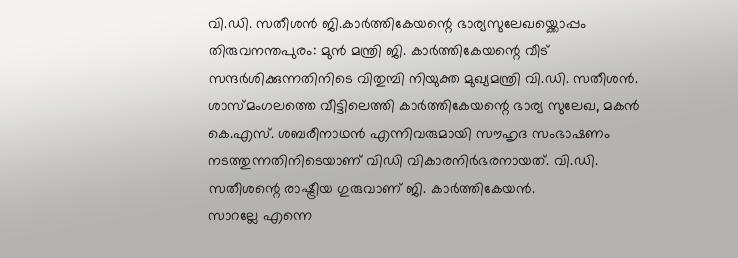വി.ഡി. സതീശൻ ജി.കാർത്തികേയന്റെ ഭാര്യസുലേഖയ്ക്കൊപ്പം
തിരുവനന്തപുരം: മുൻ മന്ത്രി ജി. കാർത്തികേയന്റെ വീട് സന്ദർശിക്കുന്നതിനിടെ വിതുമ്പി നിയുക്ത മുഖ്യമന്ത്രി വി.ഡി. സതീശൻ. ശാസ്മംഗലത്തെ വീട്ടിലെത്തി കാർത്തികേയന്റെ ഭാര്യ സുലേഖ, മകൻ കെ.എസ്. ശബരീനാഥൻ എന്നിവരുമായി സൗഹൃദ സംഭാഷണം നടത്തുന്നതിനിടെയാണ് വിഡി വികാരനിർഭരനായത്. വി.ഡി. സതീശന്റെ രാഷ്ട്രീയ ഗുരുവാണ് ജി. കാർത്തികേയൻ.
സാറല്ലേ എന്നെ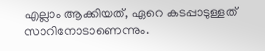എല്ലാം ആക്കിയത്, ഏറെ കടപ്പാടുള്ളത് സാറിനോടാണെന്നും.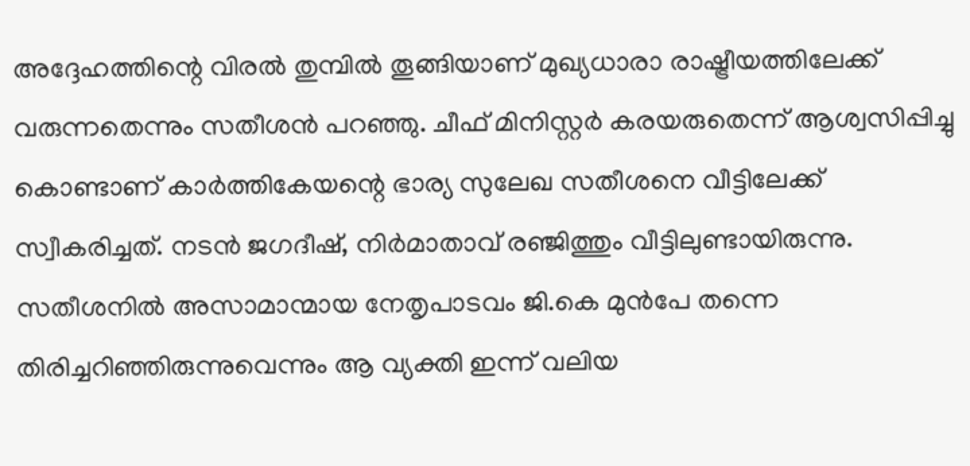അദ്ദേഹത്തിന്റെ വിരൽ തുമ്പിൽ തൂങ്ങിയാണ് മുഖ്യധാരാ രാഷ്ട്രീയത്തിലേക്ക് വരുന്നതെന്നും സതീശൻ പറഞ്ഞു. ചീഫ് മിനിസ്റ്റർ കരയരുതെന്ന് ആശ്വസിപ്പിച്ചു കൊണ്ടാണ് കാർത്തികേയന്റെ ഭാര്യ സുലേഖ സതീശനെ വീട്ടിലേക്ക് സ്വീകരിച്ചത്. നടൻ ജഗദീഷ്, നിർമാതാവ് രഞ്ജിത്തും വീട്ടിലുണ്ടായിരുന്നു.
സതീശനിൽ അസാമാന്മായ നേതൃപാടവം ജി.കെ മുൻപേ തന്നെ തിരിച്ചറിഞ്ഞിരുന്നുവെന്നും ആ വ്യക്തി ഇന്ന് വലിയ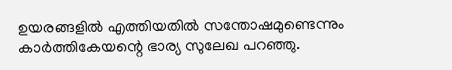ഉയരങ്ങളിൽ എത്തിയതിൽ സന്തോഷമുണ്ടെന്നും കാർത്തികേയന്റെ ഭാര്യ സുലേഖ പറഞ്ഞു.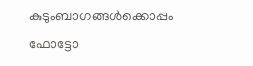കുടുംബാഗങ്ങൾക്കൊപ്പം ഫോട്ടോ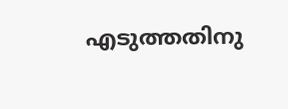എടുത്തതിനു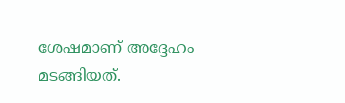ശേഷമാണ് അദ്ദേഹം മടങ്ങിയത്.